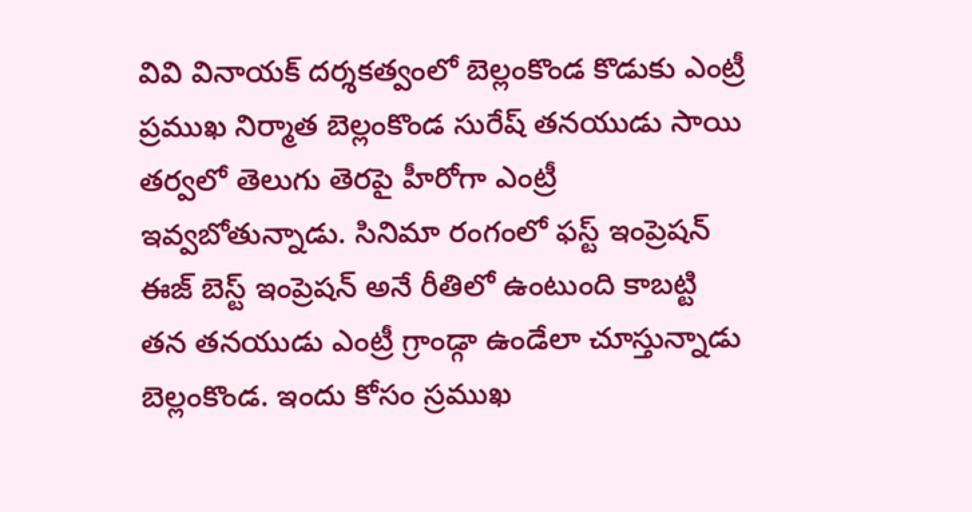వివి వినాయక్ దర్శకత్వంలో బెల్లంకొండ కొడుకు ఎంట్రీ
ప్రముఖ నిర్మాత బెల్లంకొండ సురేష్ తనయుడు సాయి తర్వలో తెలుగు తెరపై హీరోగా ఎంట్రీ ఇవ్వబోతున్నాడు. సినిమా రంగంలో ఫస్ట్ ఇంప్రెషన్ ఈజ్ బెస్ట్ ఇంప్రెషన్ అనే రీతిలో ఉంటుంది కాబట్టి తన తనయుడు ఎంట్రీ గ్రాండ్గా ఉండేలా చూస్తున్నాడు బెల్లంకొండ. ఇందు కోసం స్రముఖ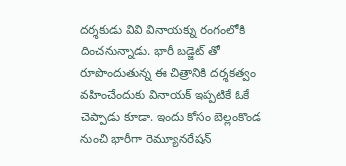దర్శకుడు వివి వినాయక్ను రంగంలోకి దించనున్నాడు. భారీ బడ్జెట్ తో రూపొందుతున్న ఈ చిత్రానికి దర్శకత్వం వహించేందుకు వినాయక్ ఇప్పటికే ఓకే చెప్పాడు కూడా. ఇందు కోసం బెల్లంకొండ నుంచి భారీగా రెమ్యూనరేషన్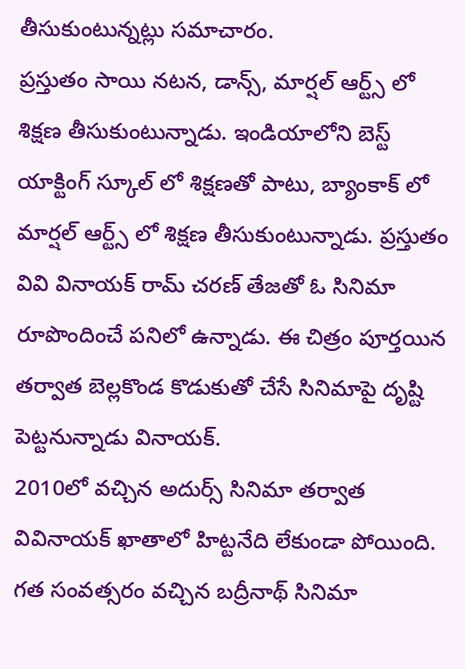తీసుకుంటున్నట్లు సమాచారం.
ప్రస్తుతం సాయి నటన, డాన్స్, మార్షల్ ఆర్ట్స్ లో శిక్షణ తీసుకుంటున్నాడు. ఇండియాలోని బెస్ట్ యాక్టింగ్ స్కూల్ లో శిక్షణతో పాటు, బ్యాంకాక్ లో మార్షల్ ఆర్ట్స్ లో శిక్షణ తీసుకుంటున్నాడు. ప్రస్తుతం వివి వినాయక్ రామ్ చరణ్ తేజతో ఓ సినిమా రూపొందించే పనిలో ఉన్నాడు. ఈ చిత్రం పూర్తయిన తర్వాత బెల్లకొండ కొడుకుతో చేసే సినిమాపై దృష్టి పెట్టనున్నాడు వినాయక్.
2010లో వచ్చిన అదుర్స్ సినిమా తర్వాత వివినాయక్ ఖాతాలో హిట్టనేది లేకుండా పోయింది. గత సంవత్సరం వచ్చిన బద్రీనాథ్ సినిమా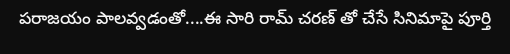పరాజయం పాలవ్వడంతో....ఈ సారి రామ్ చరణ్ తో చేసే సినిమాపై పూర్తి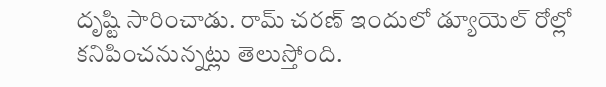దృష్టి సారించాడు. రామ్ చరణ్ ఇందులో డ్యూయెల్ రోల్లో కనిపించనున్నట్లు తెలుస్తోంది.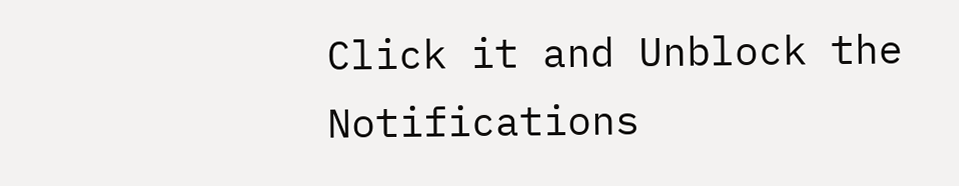Click it and Unblock the Notifications